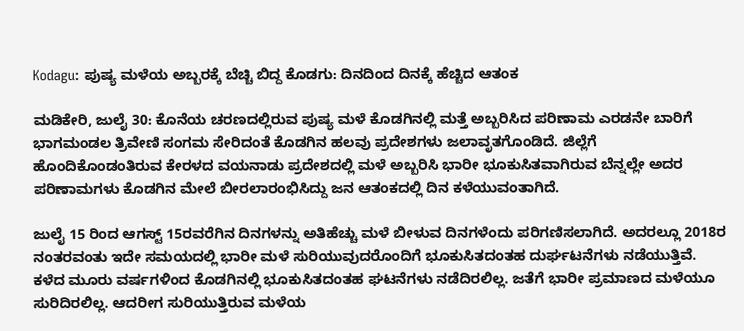Kodagu: ಪುಷ್ಯ ಮಳೆಯ ಅಬ್ಬರಕ್ಕೆ ಬೆಚ್ಚಿ ಬಿದ್ದ ಕೊಡಗು: ದಿನದಿಂದ ದಿನಕ್ಕೆ ಹೆಚ್ಚಿದ ಆತಂಕ

ಮಡಿಕೇರಿ, ಜುಲೈ 30: ಕೊನೆಯ ಚರಣದಲ್ಲಿರುವ ಪುಷ್ಯ ಮಳೆ ಕೊಡಗಿನಲ್ಲಿ ಮತ್ತೆ ಅಬ್ಬರಿಸಿದ ಪರಿಣಾಮ ಎರಡನೇ ಬಾರಿಗೆ ಭಾಗಮಂಡಲ ತ್ರಿವೇಣಿ ಸಂಗಮ ಸೇರಿದಂತೆ ಕೊಡಗಿನ ಹಲವು ಪ್ರದೇಶಗಳು ಜಲಾವೃತಗೊಂಡಿದೆ. ಜಿಲ್ಲೆಗೆ ಹೊಂದಿಕೊಂಡಂತಿರುವ ಕೇರಳದ ವಯನಾಡು ಪ್ರದೇಶದಲ್ಲಿ ಮಳೆ ಅಬ್ಬರಿಸಿ ಭಾರೀ ಭೂಕುಸಿತವಾಗಿರುವ ಬೆನ್ನಲ್ಲೇ ಅದರ ಪರಿಣಾಮಗಳು ಕೊಡಗಿನ ಮೇಲೆ ಬೀರಲಾರಂಭಿಸಿದ್ದು ಜನ ಆತಂಕದಲ್ಲಿ ದಿನ ಕಳೆಯುವಂತಾಗಿದೆ.

ಜುಲೈ 15 ರಿಂದ ಆಗಸ್ಟ್ 15ರವರೆಗಿನ ದಿನಗಳನ್ನು ಅತಿಹೆಚ್ಚು ಮಳೆ ಬೀಳುವ ದಿನಗಳೆಂದು ಪರಿಗಣಿಸಲಾಗಿದೆ. ಅದರಲ್ಲೂ 2018ರ ನಂತರವಂತು ಇದೇ ಸಮಯದಲ್ಲಿ ಭಾರೀ ಮಳೆ ಸುರಿಯುವುದರೊಂದಿಗೆ ಭೂಕುಸಿತದಂತಹ ದುರ್ಘಟನೆಗಳು ನಡೆಯುತ್ತಿವೆ. ಕಳೆದ ಮೂರು ವರ್ಷಗಳಿಂದ ಕೊಡಗಿನಲ್ಲಿ ಭೂಕುಸಿತದಂತಹ ಘಟನೆಗಳು ನಡೆದಿರಲಿಲ್ಲ. ಜತೆಗೆ ಭಾರೀ ಪ್ರಮಾಣದ ಮಳೆಯೂ ಸುರಿದಿರಲಿಲ್ಲ. ಆದರೀಗ ಸುರಿಯುತ್ತಿರುವ ಮಳೆಯ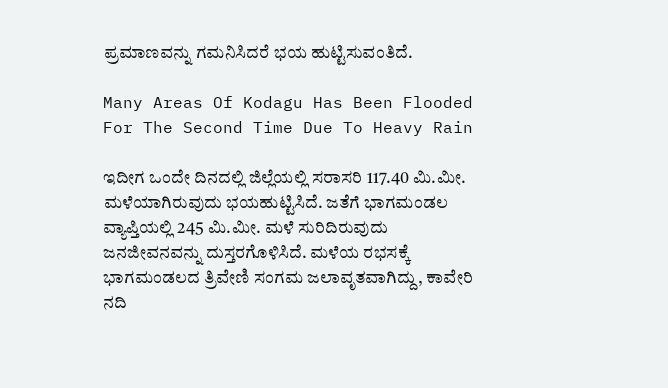ಪ್ರಮಾಣವನ್ನು ಗಮನಿಸಿದರೆ ಭಯ ಹುಟ್ಟಿಸುವಂತಿದೆ.

Many Areas Of Kodagu Has Been Flooded For The Second Time Due To Heavy Rain

ಇದೀಗ ಒಂದೇ ದಿನದಲ್ಲಿ ಜಿಲ್ಲೆಯಲ್ಲಿ ಸರಾಸರಿ 117.40 ಮಿ.ಮೀ. ಮಳೆಯಾಗಿರುವುದು ಭಯಹುಟ್ಟಿಸಿದೆ. ಜತೆಗೆ ಭಾಗಮಂಡಲ ವ್ಯಾಪ್ತಿಯಲ್ಲಿ 245 ಮಿ.ಮೀ. ಮಳೆ ಸುರಿದಿರುವುದು ಜನಜೀವನವನ್ನು ದುಸ್ತರಗೊಳಿಸಿದೆ. ಮಳೆಯ ರಭಸಕ್ಕೆ ಭಾಗಮಂಡಲದ ತ್ರಿವೇಣಿ ಸಂಗಮ ಜಲಾವೃತವಾಗಿದ್ದು, ಕಾವೇರಿ ನದಿ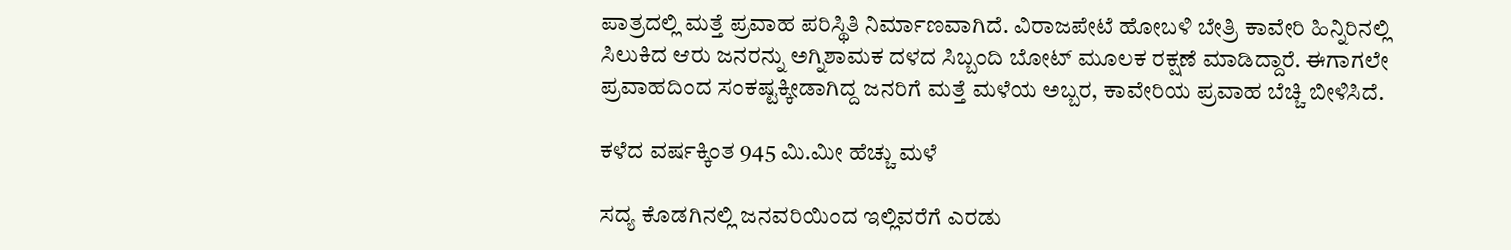ಪಾತ್ರದಲ್ಲಿ ಮತ್ತೆ ಪ್ರವಾಹ ಪರಿಸ್ಥಿತಿ ನಿರ್ಮಾಣವಾಗಿದೆ. ವಿರಾಜಪೇಟೆ ಹೋಬಳಿ ಬೇತ್ರಿ ಕಾವೇರಿ ಹಿನ್ನಿರಿನಲ್ಲಿ ಸಿಲುಕಿದ ಆರು ಜನರನ್ನು ಅಗ್ನಿಶಾಮಕ ದಳದ ಸಿಬ್ಬಂದಿ ಬೋಟ್ ಮೂಲಕ ರಕ್ಷಣೆ ಮಾಡಿದ್ದಾರೆ. ಈಗಾಗಲೇ ಪ್ರವಾಹದಿಂದ ಸಂಕಷ್ಟಕ್ಕೀಡಾಗಿದ್ದ ಜನರಿಗೆ ಮತ್ತೆ ಮಳೆಯ ಅಬ್ಬರ, ಕಾವೇರಿಯ ಪ್ರವಾಹ ಬೆಚ್ಚಿ ಬೀಳಿಸಿದೆ.

ಕಳೆದ ವರ್ಷಕ್ಕಿಂತ 945 ಮಿ.ಮೀ ಹೆಚ್ಚು ಮಳೆ

ಸದ್ಯ ಕೊಡಗಿನಲ್ಲಿ ಜನವರಿಯಿಂದ ಇಲ್ಲಿವರೆಗೆ ಎರಡು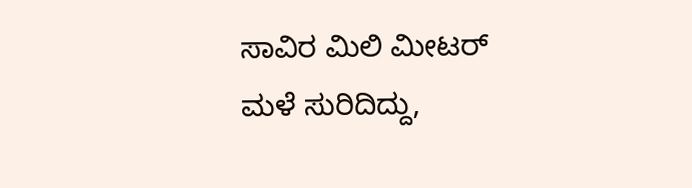ಸಾವಿರ ಮಿಲಿ ಮೀಟರ್ ಮಳೆ ಸುರಿದಿದ್ದು,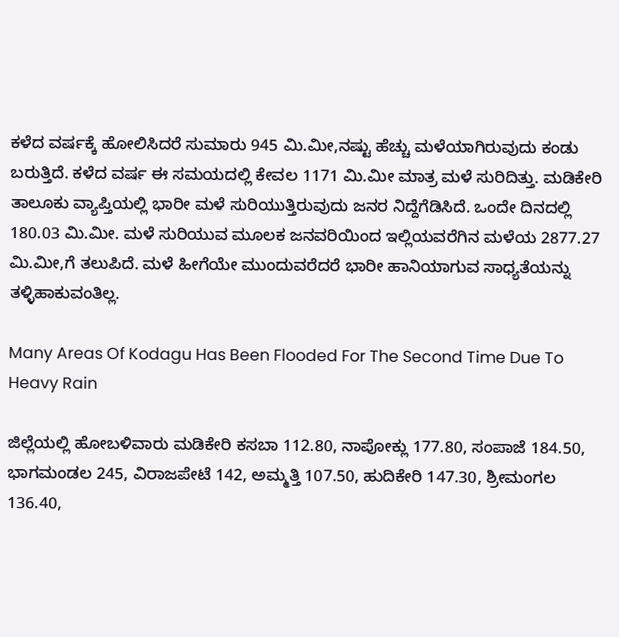ಕಳೆದ ವರ್ಷಕ್ಕೆ ಹೋಲಿಸಿದರೆ ಸುಮಾರು 945 ಮಿ.ಮೀ,ನಷ್ಟು ಹೆಚ್ಚು ಮಳೆಯಾಗಿರುವುದು ಕಂಡು ಬರುತ್ತಿದೆ. ಕಳೆದ ವರ್ಷ ಈ ಸಮಯದಲ್ಲಿ ಕೇವಲ 1171 ಮಿ.ಮೀ ಮಾತ್ರ ಮಳೆ ಸುರಿದಿತ್ತು. ಮಡಿಕೇರಿ ತಾಲೂಕು ವ್ಯಾಪ್ತಿಯಲ್ಲಿ ಭಾರೀ ಮಳೆ ಸುರಿಯುತ್ತಿರುವುದು ಜನರ ನಿದ್ದೆಗೆಡಿಸಿದೆ. ಒಂದೇ ದಿನದಲ್ಲಿ 180.03 ಮಿ.ಮೀ. ಮಳೆ ಸುರಿಯುವ ಮೂಲಕ ಜನವರಿಯಿಂದ ಇಲ್ಲಿಯವರೆಗಿನ ಮಳೆಯ 2877.27 ಮಿ.ಮೀ,ಗೆ ತಲುಪಿದೆ. ಮಳೆ ಹೀಗೆಯೇ ಮುಂದುವರೆದರೆ ಭಾರೀ ಹಾನಿಯಾಗುವ ಸಾಧ್ಯತೆಯನ್ನು ತಳ್ಳಿಹಾಕುವಂತಿಲ್ಲ.

Many Areas Of Kodagu Has Been Flooded For The Second Time Due To Heavy Rain

ಜಿಲ್ಲೆಯಲ್ಲಿ ಹೋಬಳಿವಾರು ಮಡಿಕೇರಿ ಕಸಬಾ 112.80, ನಾಪೋಕ್ಲು 177.80, ಸಂಪಾಜೆ 184.50, ಭಾಗಮಂಡಲ 245, ವಿರಾಜಪೇಟೆ 142, ಅಮ್ಮತ್ತಿ 107.50, ಹುದಿಕೇರಿ 147.30, ಶ್ರೀಮಂಗಲ 136.40,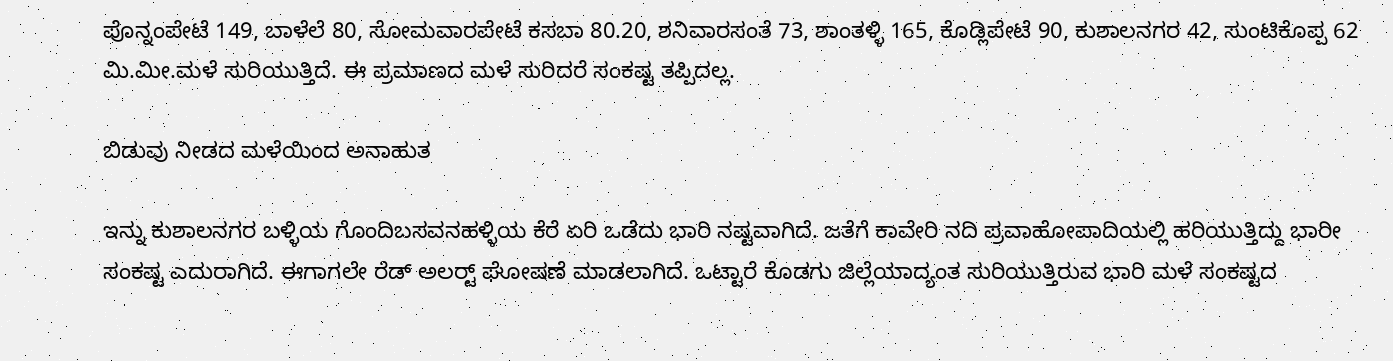ಪೊನ್ನಂಪೇಟೆ 149, ಬಾಳೆಲೆ 80, ಸೋಮವಾರಪೇಟೆ ಕಸಬಾ 80.20, ಶನಿವಾರಸಂತೆ 73, ಶಾಂತಳ್ಳಿ 165, ಕೊಡ್ಲಿಪೇಟೆ 90, ಕುಶಾಲನಗರ 42, ಸುಂಟಿಕೊಪ್ಪ 62 ಮಿ.ಮೀ.ಮಳೆ ಸುರಿಯುತ್ತಿದೆ. ಈ ಪ್ರಮಾಣದ ಮಳೆ ಸುರಿದರೆ ಸಂಕಷ್ಟ ತಪ್ಪಿದಲ್ಲ.

ಬಿಡುವು ನೀಡದ ಮಳೆಯಿಂದ ಅನಾಹುತ

ಇನ್ನು ಕುಶಾಲನಗರ ಬಳ್ಳಿಯ ಗೊಂದಿಬಸವನಹಳ್ಳಿಯ ಕೆರೆ ಏರಿ ಒಡೆದು ಭಾರಿ ನಷ್ಟವಾಗಿದೆ. ಜತೆಗೆ ಕಾವೇರಿ ನದಿ ಪ್ರವಾಹೋಪಾದಿಯಲ್ಲಿ ಹರಿಯುತ್ತಿದ್ದು ಭಾರೀ ಸಂಕಷ್ಟ ಎದುರಾಗಿದೆ. ಈಗಾಗಲೇ ರೆಡ್ ಅಲರ್ಟ್‍ ಘೋಷಣೆ ಮಾಡಲಾಗಿದೆ. ಒಟ್ಟಾರೆ ಕೊಡಗು ಜಿಲ್ಲೆಯಾದ್ಯಂತ ಸುರಿಯುತ್ತಿರುವ ಭಾರಿ ಮಳೆ ಸಂಕಷ್ಟದ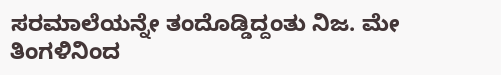ಸರಮಾಲೆಯನ್ನೇ ತಂದೊಡ್ಡಿದ್ದಂತು ನಿಜ. ಮೇ ತಿಂಗಳಿನಿಂದ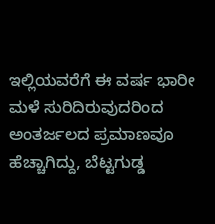ಇಲ್ಲಿಯವರೆಗೆ ಈ ವರ್ಷ ಭಾರೀ ಮಳೆ ಸುರಿದಿರುವುದರಿಂದ ಅಂತರ್ಜಲದ ಪ್ರಮಾಣವೂ ಹೆಚ್ಚಾಗಿದ್ದು, ಬೆಟ್ಟಗುಡ್ಡ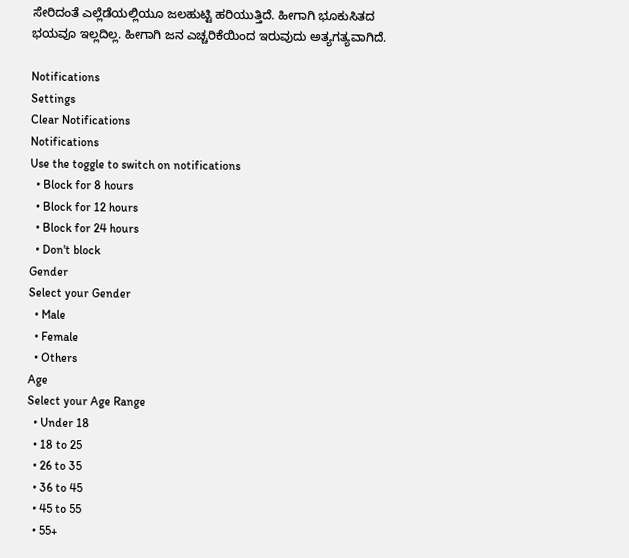ಸೇರಿದಂತೆ ಎಲ್ಲೆಡೆಯಲ್ಲಿಯೂ ಜಲಹುಟ್ಟಿ ಹರಿಯುತ್ತಿದೆ. ಹೀಗಾಗಿ ಭೂಕುಸಿತದ ಭಯವೂ ಇಲ್ಲದಿಲ್ಲ. ಹೀಗಾಗಿ ಜನ ಎಚ್ಚರಿಕೆಯಿಂದ ಇರುವುದು ಅತ್ಯಗತ್ಯವಾಗಿದೆ.

Notifications
Settings
Clear Notifications
Notifications
Use the toggle to switch on notifications
  • Block for 8 hours
  • Block for 12 hours
  • Block for 24 hours
  • Don't block
Gender
Select your Gender
  • Male
  • Female
  • Others
Age
Select your Age Range
  • Under 18
  • 18 to 25
  • 26 to 35
  • 36 to 45
  • 45 to 55
  • 55+